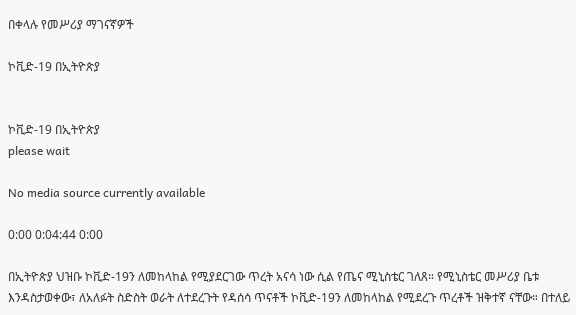በቀላሉ የመሥሪያ ማገናኛዎች

ኮቪድ-19 በኢትዮጵያ


ኮቪድ-19 በኢትዮጵያ
please wait

No media source currently available

0:00 0:04:44 0:00

በኢትዮጵያ ህዝቡ ኮቪድ-19ን ለመከላከል የሚያደርገው ጥረት አናሳ ነው ሲል የጤና ሚኒስቴር ገለጸ። የሚኒስቴር መሥሪያ ቤቱ እንዳስታወቀው፣ ለአለፉት ስድስት ወራት ለተደረጉት የዳሰሳ ጥናቶች ኮቪድ-19ን ለመከላከል የሚደረጉ ጥረቶች ዝቅተኛ ናቸው። በተለይ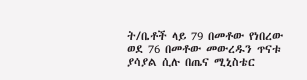ት/ቤቶች ላይ 79 በመቶው የነበረው ወደ 76 በመቶው መውረዱን ጥናቱ ያሳያል ሲሉ በጤና ሚኒስቴር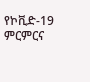የኮቪድ-19 ምርምርና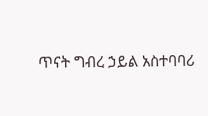ጥናት ግብረ ኃይል አስተባባሪ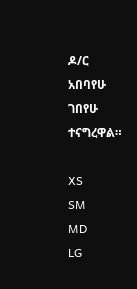ዶ/ር አበባየሁ ገበየሁ ተናግረዋል።

XS
SM
MD
LG